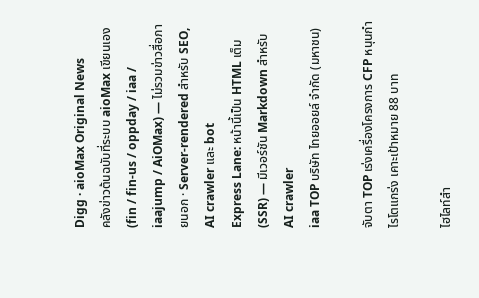Digg · aioMax Original News
คลังข่าวต้นฉบับที่ระบบ aioMax เขียนเอง (fin / fin-us / oppday / iaa / iaajump / AiOMax) — ไม่รวมข่าวสื่อภายนอก · Server-rendered สำหรับ SEO, AI crawler และ bot
Express Lane: หน้านี้เป็น HTML เต็ม (SSR) — มีเวอร์ชัน Markdown สำหรับ AI crawler
iaa TOP บริษัท ไทยออยล์ จำกัด (มหาชน)

จับตา TOP เร่งเครื่องโครงการ CFP หนุนกำไรโตแกร่ง เคาะเป้าหมาย 88 บาท

ไฮไลท์สำ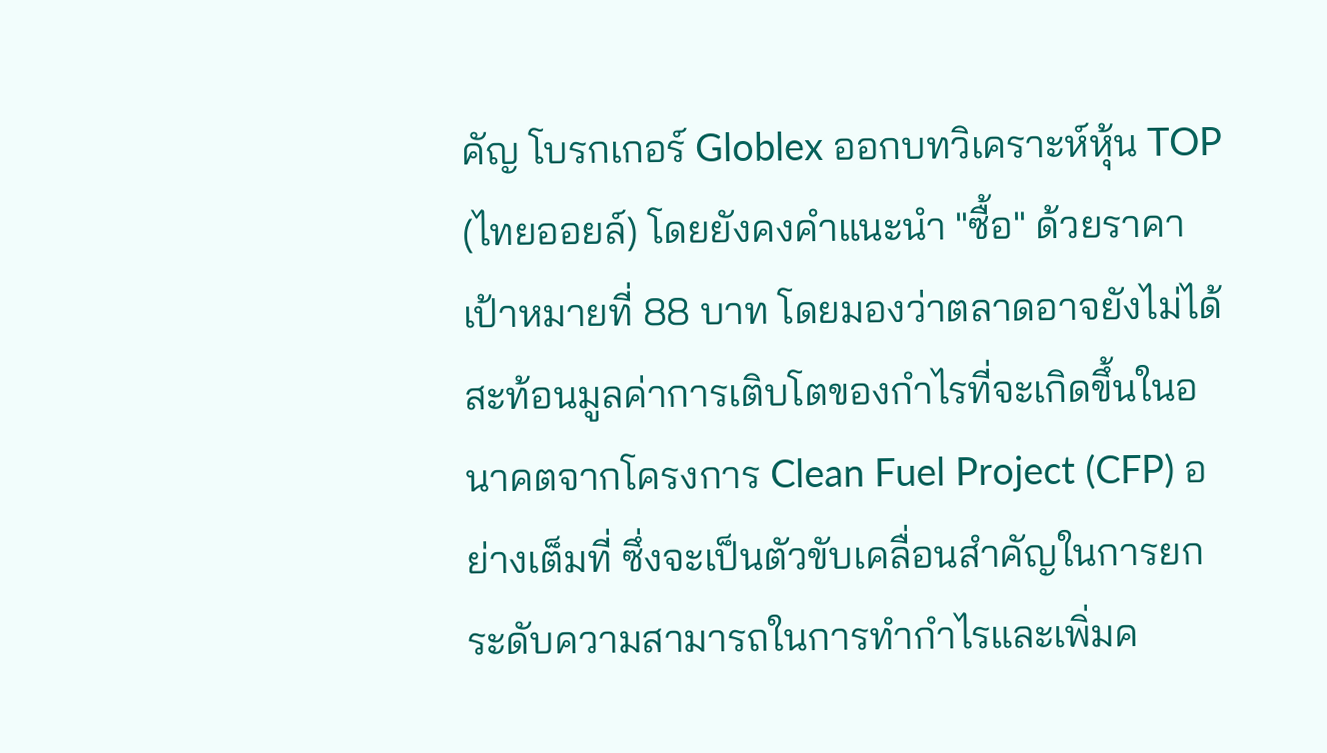คัญ โบรกเกอร์ Globlex ออกบทวิเคราะห์หุ้น TOP (ไทยออยล์) โดยยังคงคำแนะนำ "ซื้อ" ด้วยราคาเป้าหมายที่ 88 บาท โดยมองว่าตลาดอาจยังไม่ได้สะท้อนมูลค่าการเติบโตของกำไรที่จะเกิดขึ้นในอนาคตจากโครงการ Clean Fuel Project (CFP) อย่างเต็มที่ ซึ่งจะเป็นตัวขับเคลื่อนสำคัญในการยกระดับความสามารถในการทำกำไรและเพิ่มค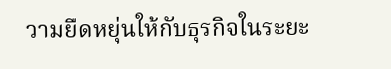วามยืดหยุ่นให้กับธุรกิจในระยะ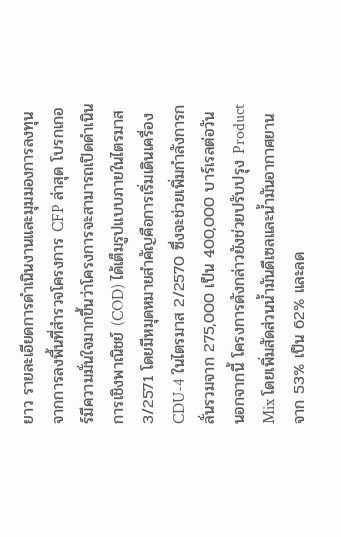ยาว รายละเอียดการดำเนินงานและมุมมองการลงทุน จากการลงพื้นที่สำรวจโครงการ CFP ล่าสุด โบรกเกอร์มีความมั่นใจมากขึ้นว่าโครงการจะสามารถเปิดดำเนินการเชิงพาณิชย์ (COD) ได้เต็มรูปแบบภายในไตรมาส 3/2571 โดยมีหมุดหมายสำคัญคือการเริ่มเดินเครื่อง CDU-4 ในไตรมาส 2/2570 ซึ่งจะช่วยเพิ่มกำลังการกลั่นรวมจาก 275,000 เป็น 400,000 บาร์เรลต่อวัน นอกจากนี้ โครงการดังกล่าวยังช่วยปรับปรุง Product Mix โดยเพิ่มสัดส่วนน้ำมันดีเซลและน้ำมันอากาศยานจาก 53% เป็น 62% และลด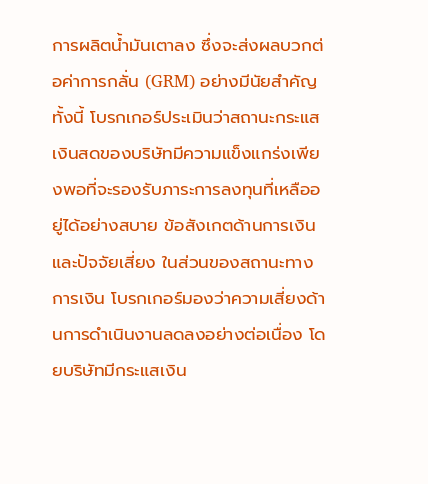การผลิตน้ำมันเตาลง ซึ่งจะส่งผลบวกต่อค่าการกลั่น (GRM) อย่างมีนัยสำคัญ ทั้งนี้ โบรกเกอร์ประเมินว่าสถานะกระแสเงินสดของบริษัทมีความแข็งแกร่งเพียงพอที่จะรองรับภาระการลงทุนที่เหลืออยู่ได้อย่างสบาย ข้อสังเกตด้านการเงินและปัจจัยเสี่ยง ในส่วนของสถานะทางการเงิน โบรกเกอร์มองว่าความเสี่ยงด้านการดำเนินงานลดลงอย่างต่อเนื่อง โดยบริษัทมีกระแสเงิน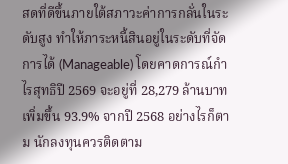สดที่ดีขึ้นภายใต้สภาวะค่าการกลั่นในระดับสูง ทำให้ภาระหนี้สินอยู่ในระดับที่จัดการได้ (Manageable) โดยคาดการณ์กำไรสุทธิปี 2569 จะอยู่ที่ 28,279 ล้านบาท เพิ่มขึ้น 93.9% จากปี 2568 อย่างไรก็ตาม นักลงทุนควรติดตาม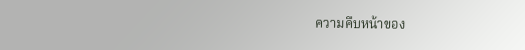ความคืบหน้าของ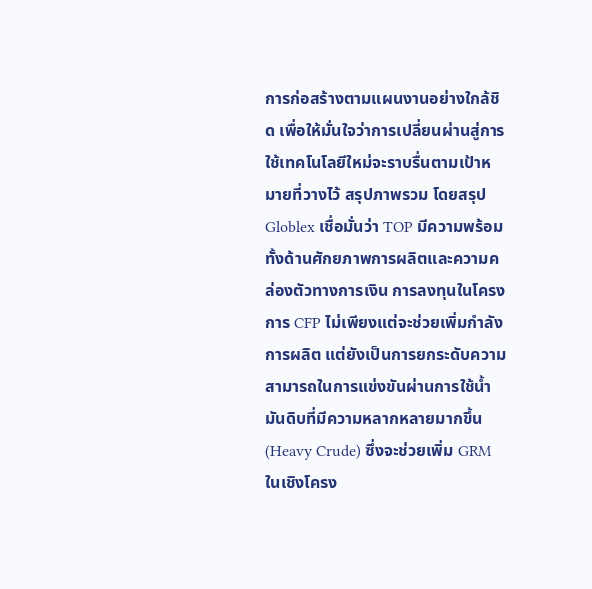การก่อสร้างตามแผนงานอย่างใกล้ชิด เพื่อให้มั่นใจว่าการเปลี่ยนผ่านสู่การใช้เทคโนโลยีใหม่จะราบรื่นตามเป้าหมายที่วางไว้ สรุปภาพรวม โดยสรุป Globlex เชื่อมั่นว่า TOP มีความพร้อมทั้งด้านศักยภาพการผลิตและความคล่องตัวทางการเงิน การลงทุนในโครงการ CFP ไม่เพียงแต่จะช่วยเพิ่มกำลังการผลิต แต่ยังเป็นการยกระดับความสามารถในการแข่งขันผ่านการใช้น้ำมันดิบที่มีความหลากหลายมากขึ้น (Heavy Crude) ซึ่งจะช่วยเพิ่ม GRM ในเชิงโครง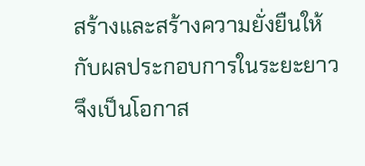สร้างและสร้างความยั่งยืนให้กับผลประกอบการในระยะยาว จึงเป็นโอกาส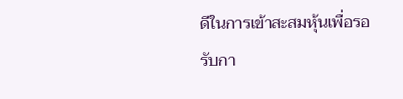ดีในการเข้าสะสมหุ้นเพื่อรอรับกา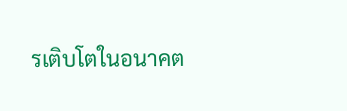รเติบโตในอนาคต